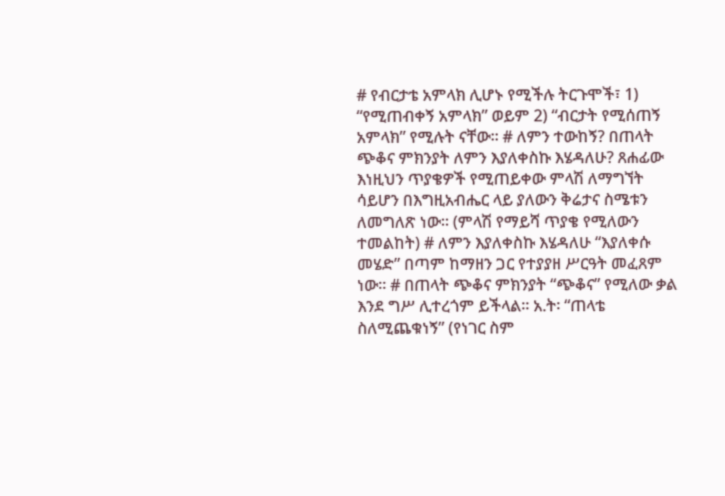# የብርታቴ አምላክ ሊሆኑ የሚችሉ ትርጉሞች፣ 1) “የሚጠብቀኝ አምላክ” ወይም 2) “ብርታት የሚሰጠኝ አምላክ” የሚሉት ናቸው። # ለምን ተውከኝ? በጠላት ጭቆና ምክንያት ለምን እያለቀስኩ እሄዳለሁ? ጸሐፊው እነዚህን ጥያቄዎች የሚጠይቀው ምላሽ ለማግኘት ሳይሆን በእግዚአብሔር ላይ ያለውን ቅሬታና ስሜቱን ለመግለጽ ነው። (ምላሽ የማይሻ ጥያቄ የሚለውን ተመልከት) # ለምን እያለቀስኩ እሄዳለሁ “እያለቀሱ መሄድ” በጣም ከማዘን ጋር የተያያዘ ሥርዓት መፈጸም ነው። # በጠላት ጭቆና ምክንያት “ጭቆና” የሚለው ቃል እንደ ግሥ ሊተረጎም ይችላል። አ.ት፡ “ጠላቴ ስለሚጨቁነኝ” (የነገር ስም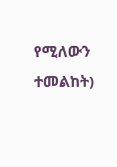የሚለውን ተመልከት)